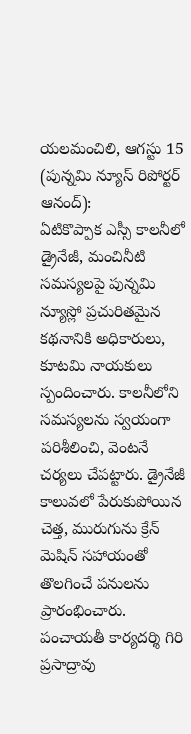యలమంచిలి, ఆగస్టు 15 (పున్నమి న్యూస్ రిపోర్టర్ ఆనంద్):
ఏటికొప్పాక ఎస్సీ కాలనీలో డ్రైనేజీ, మంచినీటి సమస్యలపై పున్నమి న్యూస్లో ప్రచురితమైన కథనానికి అధికారులు, కూటమి నాయకులు స్పందించారు. కాలనీలోని సమస్యలను స్వయంగా పరిశీలించి, వెంటనే చర్యలు చేపట్టారు. డ్రైనేజీ కాలువలో పేరుకుపోయిన చెత్త, మురుగును క్రేన్ మెషిన్ సహాయంతో తొలగించే పనులను ప్రారంభించారు.
పంచాయతీ కార్యదర్శి గిరి ప్రసాద్రావు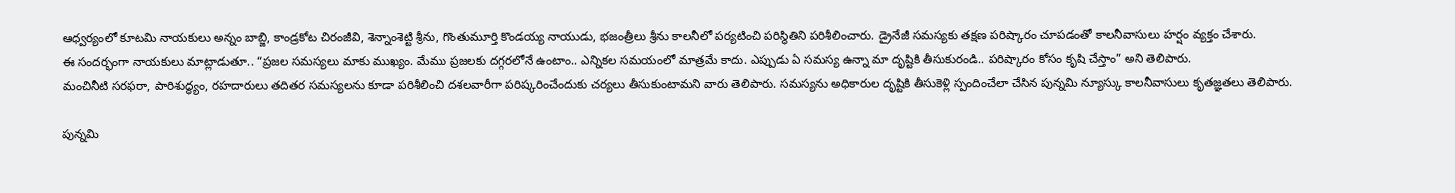ఆధ్వర్యంలో కూటమి నాయకులు అన్నం బాబ్జి, కాండ్రకోట చిరంజీవి, శెన్నాంశెట్టి శ్రీను, గొంతుమూర్తి కొండయ్య నాయుడు, భజంత్రీలు శ్రీను కాలనీలో పర్యటించి పరిస్థితిని పరిశీలించారు. డ్రైనేజీ సమస్యకు తక్షణ పరిష్కారం చూపడంతో కాలనీవాసులు హర్షం వ్యక్తం చేశారు.
ఈ సందర్భంగా నాయకులు మాట్లాడుతూ.. “ప్రజల సమస్యలు మాకు ముఖ్యం. మేము ప్రజలకు దగ్గరలోనే ఉంటాం.. ఎన్నికల సమయంలో మాత్రమే కాదు. ఎప్పుడు ఏ సమస్య ఉన్నా మా దృష్టికి తీసుకురండి.. పరిష్కారం కోసం కృషి చేస్తాం” అని తెలిపారు.
మంచినీటి సరఫరా, పారిశుద్ధ్యం, రహదారులు తదితర సమస్యలను కూడా పరిశీలించి దశలవారీగా పరిష్కరించేందుకు చర్యలు తీసుకుంటామని వారు తెలిపారు. సమస్యను అధికారుల దృష్టికి తీసుకెళ్లి స్పందించేలా చేసిన పున్నమి న్యూస్కు కాలనీవాసులు కృతజ్ఞతలు తెలిపారు.

పున్నమి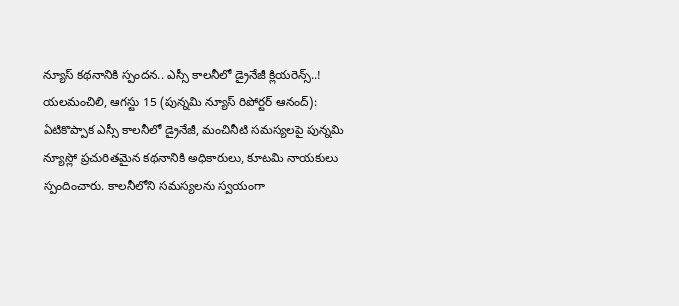న్యూస్ కథనానికి స్పందన.. ఎస్సీ కాలనీలో డ్రైనేజీ క్లియరెన్స్..!
యలమంచిలి, ఆగస్టు 15 (పున్నమి న్యూస్ రిపోర్టర్ ఆనంద్): ఏటికొప్పాక ఎస్సీ కాలనీలో డ్రైనేజీ, మంచినీటి సమస్యలపై పున్నమి న్యూస్లో ప్రచురితమైన కథనానికి అధికారులు, కూటమి నాయకులు స్పందించారు. కాలనీలోని సమస్యలను స్వయంగా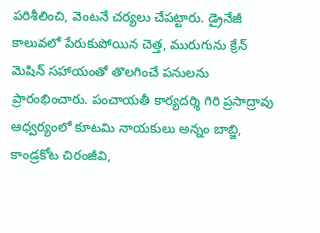పరిశీలించి, వెంటనే చర్యలు చేపట్టారు. డ్రైనేజీ కాలువలో పేరుకుపోయిన చెత్త, మురుగును క్రేన్ మెషిన్ సహాయంతో తొలగించే పనులను ప్రారంభించారు. పంచాయతీ కార్యదర్శి గిరి ప్రసాద్రావు ఆధ్వర్యంలో కూటమి నాయకులు అన్నం బాబ్జి, కాండ్రకోట చిరంజీవి,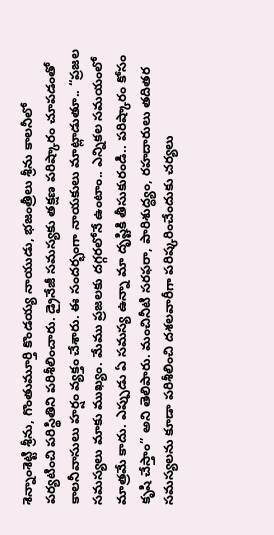శెన్నాంశెట్టి శ్రీను, గొంతుమూర్తి కొండయ్య నాయుడు, భజంత్రీలు శ్రీను కాలనీలో పర్యటించి పరిస్థితిని పరిశీలించారు. డ్రైనేజీ సమస్యకు తక్షణ పరిష్కారం చూపడంతో కాలనీవాసులు హర్షం వ్యక్తం చేశారు. ఈ సందర్భంగా నాయకులు మాట్లాడుతూ.. “ప్రజల సమస్యలు మాకు ముఖ్యం. మేము ప్రజలకు దగ్గరలోనే ఉంటాం.. ఎన్నికల సమయంలో మాత్రమే కాదు. ఎప్పుడు ఏ సమస్య ఉన్నా మా దృష్టికి తీసుకురండి.. పరిష్కారం కోసం కృషి చేస్తాం” అని తెలిపారు. మంచినీటి సరఫరా, పారిశుద్ధ్యం, రహదారులు తదితర సమస్యలను కూడా పరిశీలించి దశలవారీగా పరిష్కరించేందుకు చర్యలు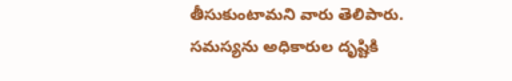తీసుకుంటామని వారు తెలిపారు. సమస్యను అధికారుల దృష్టికి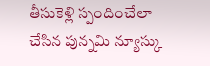తీసుకెళ్లి స్పందించేలా చేసిన పున్నమి న్యూస్కు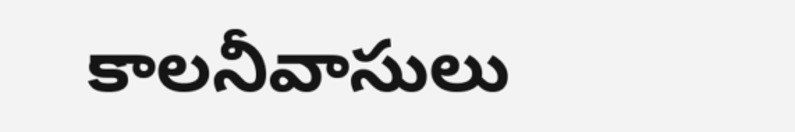కాలనీవాసులు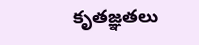కృతజ్ఞతలు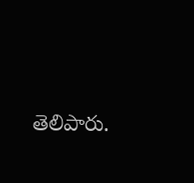తెలిపారు.